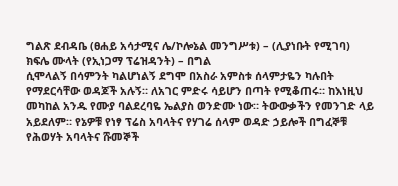ግልጽ ደብዳቤ (ፀሐይ አሳታሚና ሌ/ኮሎኔል መንግሥቱ) – (ሊያነቡት የሚገባ)
ክፍሌ ሙላት (የኢነጋማ ፕሬዝዳንት) – በግል
ሲሞላልኝ በሳምንት ካልሆነልኝ ደግሞ በአስራ አምስቱ ሰላምታዬን ካሉበት የማደርሳቸው ወዳጆች አሉኝ። ለአገር ምድሩ ሳይሆን በጣት የሚቆጠሩ። ከእነዚህ መካከል አንዱ የሙያ ባልደረባዬ ኤልያስ ወንድሙ ነው። ትውውቃችን የመንገድ ላይ አይደለም። የኔዎቹ የነፃ ፕሬስ አባላትና የሃገሬ ሰላም ወዳድ ኃይሎች በግፈኞቹ የሕወሃት አባላትና ሹመኞች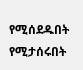የሚሰደዱበት የሚታሰሩበት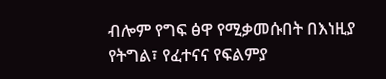ብሎም የግፍ ፅዋ የሚቃመሱበት በእነዚያ የትግል፣ የፈተናና የፍልምያ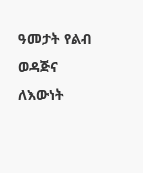ዓመታት የልብ ወዳጅና ለእውነት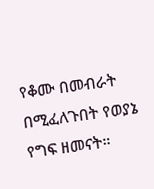የቆሙ በመብራት በሚፈለጉበት የወያኔ የግፍ ዘመናት።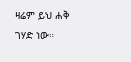ዛሬም ይህ ሐቅ ገሃድ ነው።